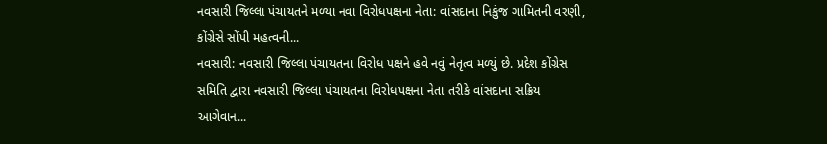નવસારી જિલ્લા પંચાયતને મળ્યા નવા વિરોધપક્ષના નેતા: વાંસદાના નિકુંજ ગામિતની વરણી, કોંગ્રેસે સોંપી મહત્વની...
નવસારી: નવસારી જિલ્લા પંચાયતના વિરોધ પક્ષને હવે નવું નેતૃત્વ મળ્યું છે. પ્રદેશ કોંગ્રેસ સમિતિ દ્વારા નવસારી જિલ્લા પંચાયતના વિરોધપક્ષના નેતા તરીકે વાંસદાના સક્રિય આગેવાન...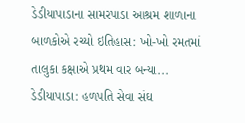ડેડીયાપાડાના સામરપાડા આશ્રમ શાળાના બાળકોએ રચ્યો ઇતિહાસ: ખો-ખો રમતમાં તાલુકા કક્ષાએ પ્રથમ વાર બન્યા...
ડેડીયાપાડા: હળપતિ સેવા સંઘ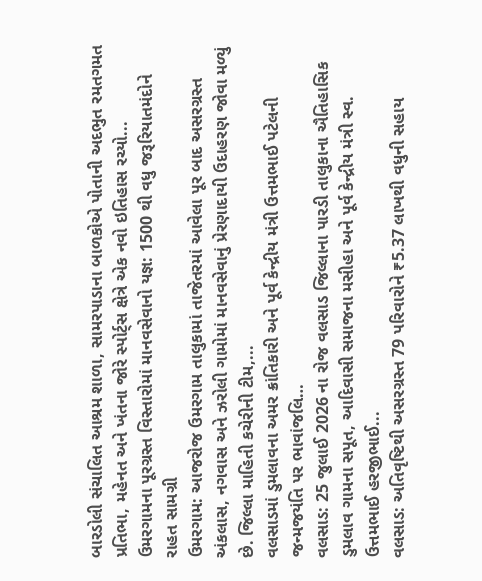બારડોલી સંચાલિત આશ્રમ શાળા, સામરપાડાના બાળકોએ પોતાની અદભુત રમતગમત પ્રતિભા, મહેનત અને ખંતના જોરે સ્પોર્ટ્સ ક્ષેત્રે એક નવો ઇતિહાસ રચ્યો...
ઉમરગામના પૂરગ્રસ્ત વિસ્તારોમાં માનવસેવાનો યજ્ઞ: 1500 થી વધુ જરૂરિયાતમંદોને રાહત સામગ્રી
ઉમરગામ: આજરોજ ઉમરગામ તાલુકામાં તાજેતરમાં આવેલા પૂર બાદ અસરગ્રસ્ત અંકલાસ, નગવાસ અને ઝરોલી ગામોમાં માનવસેવાનું પ્રેરણાદાયી ઉદાહરણ જોવા મળ્યું છે. જિલ્લા માહિતી કચેરીની ટીમ,...
વલસાડમાં ડુમલાવના અમર ક્રાંતિકારી અને પૂર્વ કેન્દ્રીય મંત્રી ઉત્તમભાઈ પટેલની જન્મજયંતિ પર ભાવાંજલિ…
વલસાડ: 25 જુલાઈ 2026 ના રોજ વલસાડ જિલ્લાના પારડી તાલુકાના ઐતિહાસિક ડુમલાવ ગામના સપૂત, આદિવાસી સમાજના મસીહા અને પૂર્વ કેન્દ્રીય મંત્રી સ્વ. ઉત્તમભાઈ હરજીભાઈ...
વલસાડ: અતિવૃષ્ટિથી અસરગ્રસ્ત 79 પરિવારોને ₹5.37 લાખથી વધુની સહાય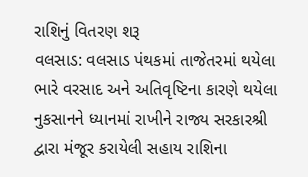રાશિનું વિતરણ શરૂ
વલસાડ: વલસાડ પંથકમાં તાજેતરમાં થયેલા ભારે વરસાદ અને અતિવૃષ્ટિના કારણે થયેલા નુકસાનને ધ્યાનમાં રાખીને રાજ્ય સરકારશ્રી દ્વારા મંજૂર કરાયેલી સહાય રાશિના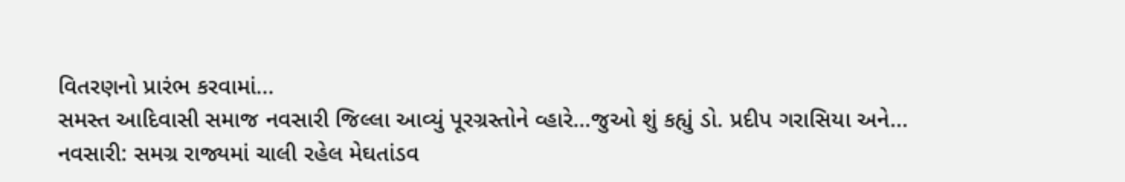વિતરણનો પ્રારંભ કરવામાં...
સમસ્ત આદિવાસી સમાજ નવસારી જિલ્લા આવ્યું પૂરગ્રસ્તોને વ્હારે…જુઓ શું કહ્યું ડો. પ્રદીપ ગરાસિયા અને...
નવસારી: સમગ્ર રાજ્યમાં ચાલી રહેલ મેઘતાંડવ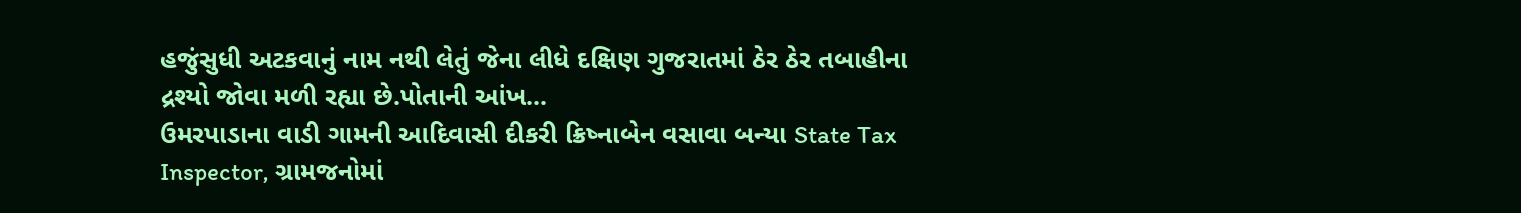હજુંસુધી અટકવાનું નામ નથી લેતું જેના લીધે દક્ષિણ ગુજરાતમાં ઠેર ઠેર તબાહીના દ્રશ્યો જોવા મળી રહ્યા છે.પોતાની આંખ...
ઉમરપાડાના વાડી ગામની આદિવાસી દીકરી ક્રિષ્નાબેન વસાવા બન્યા State Tax Inspector, ગ્રામજનોમાં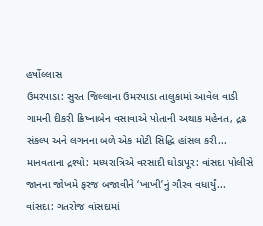હર્ષોલ્લાસ
ઉમરપાડા: સુરત જિલ્લાના ઉમરપાડા તાલુકામાં આવેલ વાડી ગામની દીકરી ક્રિષ્નાબેન વસાવાએ પોતાની અથાક મહેનત, દ્રઢ સંકલ્પ અને લગનના બળે એક મોટી સિદ્ધિ હાંસલ કરી...
માનવતાના દ્રશ્યો: મધ્યરાત્રિએ વરસાદી ઘોડાપૂર: વાંસદા પોલીસે જાનના જોખમે ફરજ બજાવીને ‘ખાખી’નું ગૌરવ વધાર્યું...
વાંસદા: ગતરોજ વાંસદામાં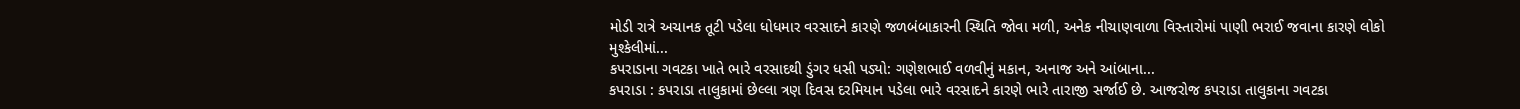મોડી રાત્રે અચાનક તૂટી પડેલા ધોધમાર વરસાદને કારણે જળબંબાકારની સ્થિતિ જોવા મળી, અનેક નીચાણવાળા વિસ્તારોમાં પાણી ભરાઈ જવાના કારણે લોકો મુશ્કેલીમાં...
કપરાડાના ગવટકા ખાતે ભારે વરસાદથી ડુંગર ધસી પડ્યો: ગણેશભાઈ વળવીનું મકાન, અનાજ અને આંબાના...
કપરાડા : કપરાડા તાલુકામાં છેલ્લા ત્રણ દિવસ દરમિયાન પડેલા ભારે વરસાદને કારણે ભારે તારાજી સર્જાઈ છે. આજરોજ કપરાડા તાલુકાના ગવટકા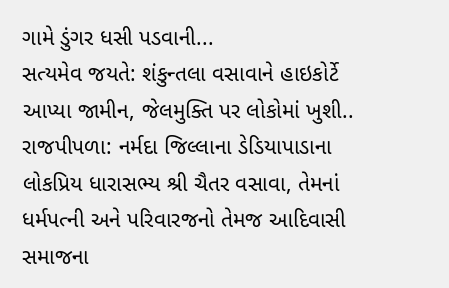ગામે ડુંગર ધસી પડવાની...
સત્યમેવ જયતે: શંકુન્તલા વસાવાને હાઇકોર્ટે આપ્યા જામીન, જેલમુક્તિ પર લોકોમાં ખુશી..
રાજપીપળા: નર્મદા જિલ્લાના ડેડિયાપાડાના લોકપ્રિય ધારાસભ્ય શ્રી ચૈતર વસાવા, તેમનાં ધર્મપત્ની અને પરિવારજનો તેમજ આદિવાસી સમાજના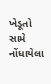ખેડૂતો સામે નોંધાયેલા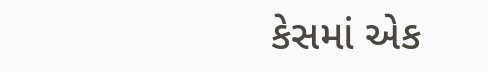કેસમાં એક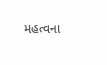મહત્વના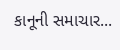કાનૂની સમાચાર...